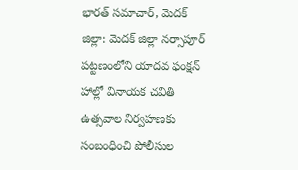భారత్ సమాచార్, మెదక్ జిల్లా: మెదక్ జిల్లా నర్సాపూర్ పట్టణంలోని యాదవ ఫంక్షన్ హాల్లో వినాయక చవితి ఉత్సవాల నిర్వహణకు సంబంధించి పోలీసుల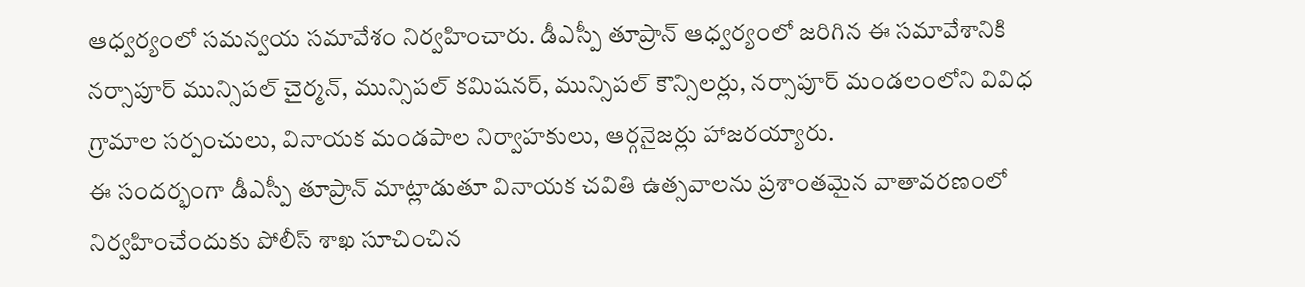ఆధ్వర్యంలో సమన్వయ సమావేశం నిర్వహించారు. డీఎస్పీ తూప్రాన్ ఆధ్వర్యంలో జరిగిన ఈ సమావేశానికి నర్సాపూర్ మున్సిపల్ చైర్మన్, మున్సిపల్ కమిషనర్, మున్సిపల్ కౌన్సిలర్లు, నర్సాపూర్ మండలంలోని వివిధ గ్రామాల సర్పంచులు, వినాయక మండపాల నిర్వాహకులు, ఆర్గనైజర్లు హాజరయ్యారు.
ఈ సందర్భంగా డీఎస్పీ తూప్రాన్ మాట్లాడుతూ వినాయక చవితి ఉత్సవాలను ప్రశాంతమైన వాతావరణంలో నిర్వహించేందుకు పోలీస్ శాఖ సూచించిన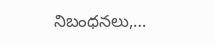నిబంధనలు,…